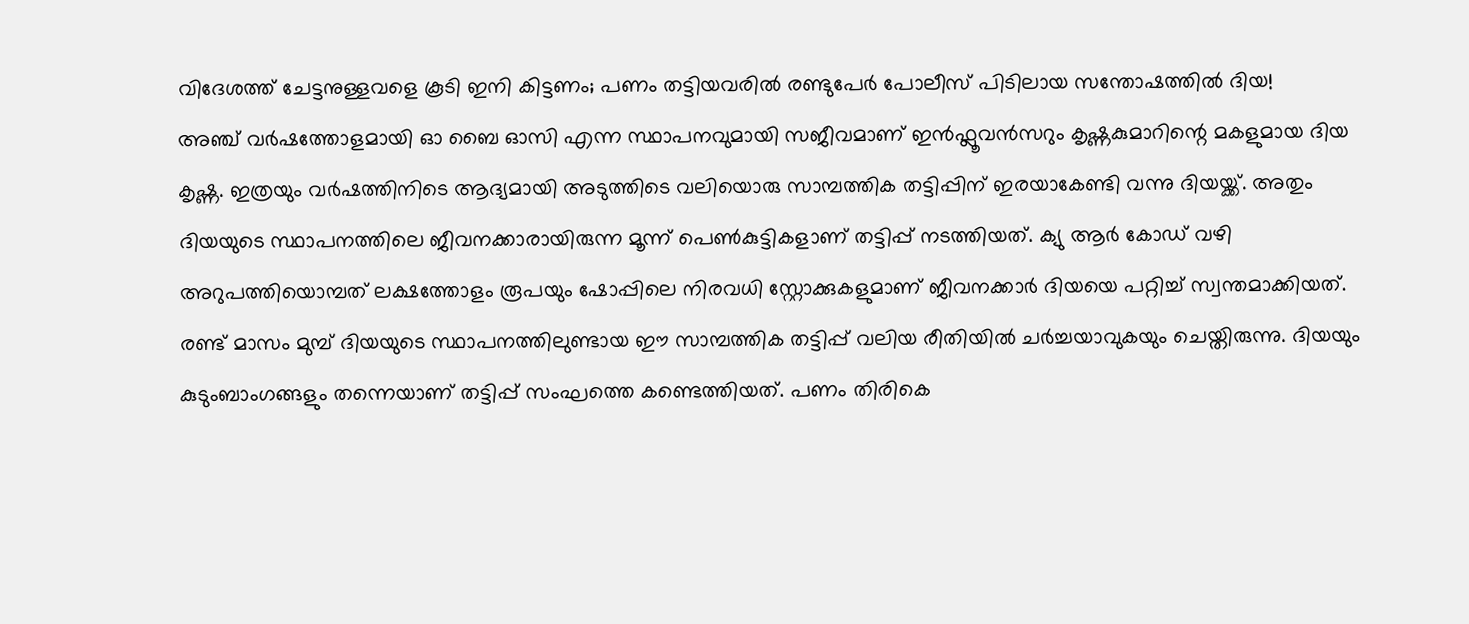വിദേശത്ത് ചേട്ടനുള്ളവളെ കൂടി ഇനി കിട്ടണം; പണം തട്ടിയവരിൽ രണ്ടുപേർ പോലീസ് പിടിലായ സന്തോഷത്തിൽ ദിയ!
അഞ്ച് വർഷത്തോളമായി ഓ ബൈ ഓസി എന്ന സ്ഥാപനവുമായി സജീവമാണ് ഇൻഫ്ലൂവൻസറും കൃഷ്ണകുമാറിന്റെ മകളുമായ ദിയ കൃഷ്ണ. ഇത്രയും വർഷത്തിനിടെ ആദ്യമായി അടുത്തിടെ വലിയൊരു സാമ്പത്തിക തട്ടിപ്പിന് ഇരയാകേണ്ടി വന്നു ദിയയ്ക്ക്. അതും ദിയയുടെ സ്ഥാപനത്തിലെ ജീവനക്കാരായിരുന്ന മൂന്ന് പെൺകുട്ടികളാണ് തട്ടിപ്പ് നടത്തിയത്. ക്യു ആർ കോഡ് വഴി അറുപത്തിയൊമ്പത് ലക്ഷത്തോളം രൂപയും ഷോപ്പിലെ നിരവധി സ്റ്റോക്കുകളുമാണ് ജീവനക്കാർ ദിയയെ പറ്റിച്ച് സ്വന്തമാക്കിയത്.
രണ്ട് മാസം മുമ്പ് ദിയയുടെ സ്ഥാപനത്തിലുണ്ടായ ഈ സാമ്പത്തിക തട്ടിപ്പ് വലിയ രീതിയിൽ ചർച്ചയാവുകയും ചെയ്തിരുന്നു. ദിയയും കുടുംബാംഗങ്ങളും തന്നെയാണ് തട്ടിപ്പ് സംഘത്തെ കണ്ടെത്തിയത്. പണം തിരികെ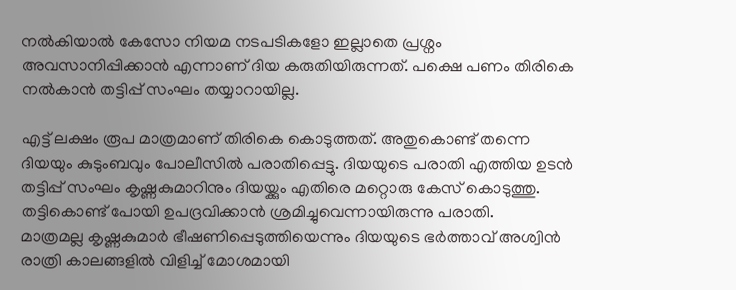നൽകിയാൽ കേസോ നിയമ നടപടികളോ ഇല്ലാതെ പ്രശ്നം അവസാനിപ്പിക്കാൻ എന്നാണ് ദിയ കരുതിയിരുന്നത്. പക്ഷെ പണം തിരികെ നൽകാൻ തട്ടിപ്പ് സംഘം തയ്യാറായില്ല.

എട്ട് ലക്ഷം രൂപ മാത്രമാണ് തിരികെ കൊടുത്തത്. അതുകൊണ്ട് തന്നെ ദിയയും കുടുംബവും പോലീസിൽ പരാതിപ്പെട്ടു. ദിയയുടെ പരാതി എത്തിയ ഉടൻ തട്ടിപ്പ് സംഘം കൃഷ്ണകുമാറിനും ദിയയ്ക്കും എതിരെ മറ്റൊരു കേസ് കൊടുത്തു. തട്ടികൊണ്ട് പോയി ഉപദ്രവിക്കാൻ ശ്രമിച്ചുവെന്നായിരുന്നു പരാതി.
മാത്രമല്ല കൃഷ്ണകുമാർ ഭീഷണിപ്പെടുത്തിയെന്നും ദിയയുടെ ഭർത്താവ് അശ്വിൻ രാത്രി കാലങ്ങളിൽ വിളിച്ച് മോശമായി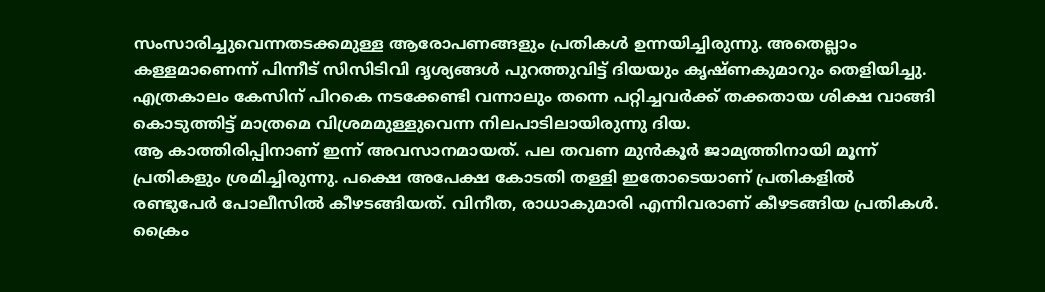സംസാരിച്ചുവെന്നതടക്കമുള്ള ആരോപണങ്ങളും പ്രതികൾ ഉന്നയിച്ചിരുന്നു. അതെല്ലാം കള്ളമാണെന്ന് പിന്നീട് സിസിടിവി ദൃശ്യങ്ങൾ പുറത്തുവിട്ട് ദിയയും കൃഷ്ണകുമാറും തെളിയിച്ചു. എത്രകാലം കേസിന് പിറകെ നടക്കേണ്ടി വന്നാലും തന്നെ പറ്റിച്ചവർക്ക് തക്കതായ ശിക്ഷ വാങ്ങി കൊടുത്തിട്ട് മാത്രമെ വിശ്രമമുള്ളുവെന്ന നിലപാടിലായിരുന്നു ദിയ.
ആ കാത്തിരിപ്പിനാണ് ഇന്ന് അവസാനമായത്. പല തവണ മുൻകൂർ ജാമ്യത്തിനായി മൂന്ന് പ്രതികളും ശ്രമിച്ചിരുന്നു. പക്ഷെ അപേക്ഷ കോടതി തള്ളി ഇതോടെയാണ് പ്രതികളിൽ രണ്ടുപേർ പോലീസിൽ കീഴടങ്ങിയത്. വിനീത, രാധാകുമാരി എന്നിവരാണ് കീഴടങ്ങിയ പ്രതികൾ. ക്രൈം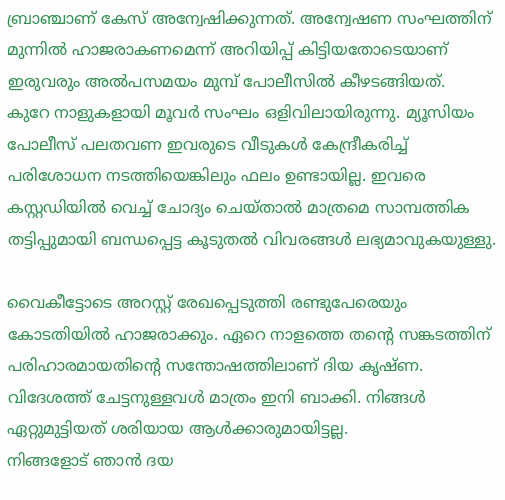ബ്രാഞ്ചാണ് കേസ് അന്വേഷിക്കുന്നത്. അന്വേഷണ സംഘത്തിന് മുന്നിൽ ഹാജരാകണമെന്ന് അറിയിപ്പ് കിട്ടിയതോടെയാണ് ഇരുവരും അൽപസമയം മുമ്പ് പോലീസിൽ കീഴടങ്ങിയത്.
കുറേ നാളുകളായി മൂവർ സംഘം ഒളിവിലായിരുന്നു. മ്യൂസിയം പോലീസ് പലതവണ ഇവരുടെ വീടുകൾ കേന്ദ്രീകരിച്ച് പരിശോധന നടത്തിയെങ്കിലും ഫലം ഉണ്ടായില്ല. ഇവരെ കസ്റ്റഡിയിൽ വെച്ച് ചോദ്യം ചെയ്താൽ മാത്രമെ സാമ്പത്തിക തട്ടിപ്പുമായി ബന്ധപ്പെട്ട കൂടുതൽ വിവരങ്ങൾ ലഭ്യമാവുകയുള്ളു.

വൈകീട്ടോടെ അറസ്റ്റ് രേഖപ്പെടുത്തി രണ്ടുപേരെയും കോടതിയിൽ ഹാജരാക്കും. ഏറെ നാളത്തെ തന്റെ സങ്കടത്തിന് പരിഹാരമായതിന്റെ സന്തോഷത്തിലാണ് ദിയ കൃഷ്ണ. വിദേശത്ത് ചേട്ടനുള്ളവൾ മാത്രം ഇനി ബാക്കി. നിങ്ങൾ ഏറ്റുമുട്ടിയത് ശരിയായ ആൾക്കാരുമായിട്ടല്ല.
നിങ്ങളോട് ഞാൻ ദയ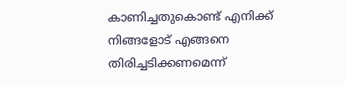കാണിച്ചതുകൊണ്ട് എനിക്ക് നിങ്ങളോട് എങ്ങനെ തിരിച്ചടിക്കണമെന്ന്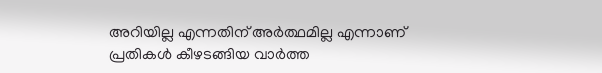അറിയില്ല എന്നതിന് അർത്ഥമില്ല എന്നാണ് പ്രതികൾ കീഴടങ്ങിയ വാർത്ത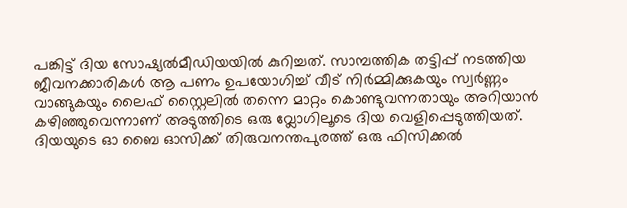പങ്കിട്ട് ദിയ സോഷ്യൽമീഡിയയിൽ കുറിച്ചത്. സാമ്പത്തിക തട്ടിപ്പ് നടത്തിയ ജീവനക്കാരികൾ ആ പണം ഉപയോഗിച്ച് വീട് നിർമ്മിക്കുകയും സ്വർണ്ണം വാങ്ങുകയും ലൈഫ് സ്റ്റൈലിൽ തന്നെ മാറ്റം കൊണ്ടുവന്നതായും അറിയാൻ കഴിഞ്ഞുവെന്നാണ് അടുത്തിടെ ഒരു വ്ലോഗിലൂടെ ദിയ വെളിപ്പെടുത്തിയത്.
ദിയയുടെ ഓ ബൈ ഓസിക്ക് തിരുവനന്തപുരത്ത് ഒരു ഫിസിക്കൽ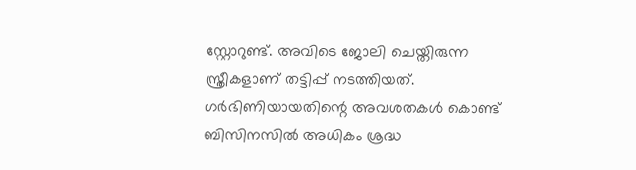സ്റ്റോറുണ്ട്. അവിടെ ജോലി ചെയ്തിരുന്ന സ്ത്രീകളാണ് തട്ടിപ്പ് നടത്തിയത്. ഗർഭിണിയായതിന്റെ അവശതകൾ കൊണ്ട് ബിസിനസിൽ അധികം ശ്രദ്ധ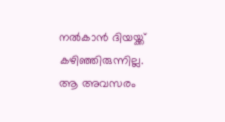നൽകാൻ ദിയയ്ക്ക് കഴിഞ്ഞിരുന്നില്ല. ആ അവസരം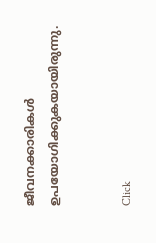ജീവനക്കാരികൾ ഉപയോഗിക്കുകയായിരുന്നു.


Click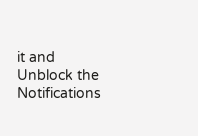it and Unblock the Notifications